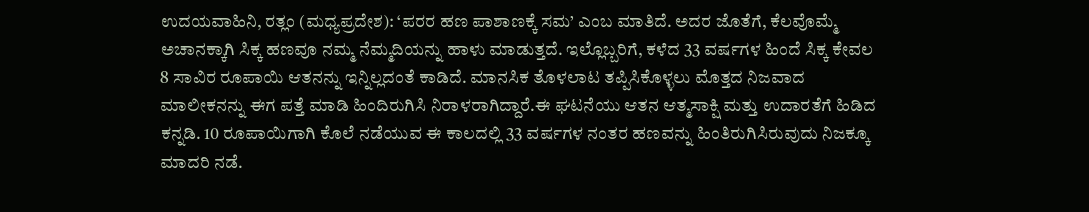ಉದಯವಾಹಿನಿ, ರತ್ಲಂ (ಮಧ್ಯಪ್ರದೇಶ): ‘ಪರರ ಹಣ ಪಾಶಾಣಕ್ಕೆ ಸಮ’ ಎಂಬ ಮಾತಿದೆ. ಅದರ ಜೊತೆಗೆ, ಕೆಲವೊಮ್ಮೆ ಅಚಾನಕ್ಕಾಗಿ ಸಿಕ್ಕ ಹಣವೂ ನಮ್ಮ ನೆಮ್ಮದಿಯನ್ನು ಹಾಳು ಮಾಡುತ್ತದೆ. ಇಲ್ಲೊಬ್ಬರಿಗೆ, ಕಳೆದ 33 ವರ್ಷಗಳ ಹಿಂದೆ ಸಿಕ್ಕ ಕೇವಲ 8 ಸಾವಿರ ರೂಪಾಯಿ ಆತನನ್ನು ಇನ್ನಿಲ್ಲದಂತೆ ಕಾಡಿದೆ. ಮಾನಸಿಕ ತೊಳಲಾಟ ತಪ್ಪಿಸಿಕೊಳ್ಳಲು ಮೊತ್ತದ ನಿಜವಾದ ಮಾಲೀಕನನ್ನು ಈಗ ಪತ್ತೆ ಮಾಡಿ ಹಿಂದಿರುಗಿಸಿ ನಿರಾಳರಾಗಿದ್ದಾರೆ.ಈ ಘಟನೆಯು ಆತನ ಆತ್ಮಸಾಕ್ಷಿ ಮತ್ತು ಉದಾರತೆಗೆ ಹಿಡಿದ ಕನ್ನಡಿ. 10 ರೂಪಾಯಿಗಾಗಿ ಕೊಲೆ ನಡೆಯುವ ಈ ಕಾಲದಲ್ಲಿ 33 ವರ್ಷಗಳ ನಂತರ ಹಣವನ್ನು ಹಿಂತಿರುಗಿಸಿರುವುದು ನಿಜಕ್ಕೂ ಮಾದರಿ ನಡೆ.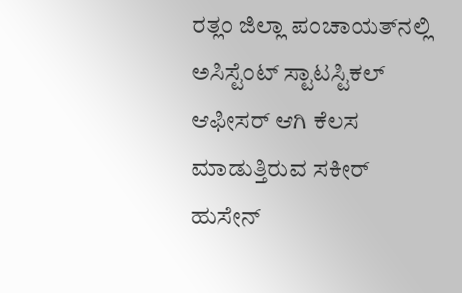ರತ್ಲಂ ಜಿಲ್ಲಾ ಪಂಚಾಯತ್‌ನಲ್ಲಿ ಅಸಿಸ್ಟೆಂಟ್ ಸ್ಟಾಟಸ್ಟಿಕಲ್ ಆಫೀಸರ್ ಆಗಿ ಕೆಲಸ ಮಾಡುತ್ತಿರುವ ಸಕೀರ್ ಹುಸೇನ್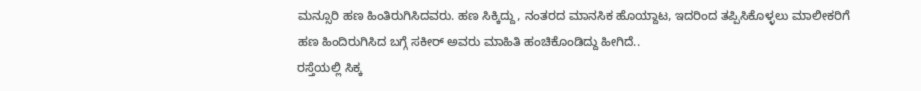ಮನ್ಸೂರಿ ಹಣ ಹಿಂತಿರುಗಿಸಿದವರು. ಹಣ ಸಿಕ್ಕಿದ್ದು, ನಂತರದ ಮಾನಸಿಕ ಹೊಯ್ದಾಟ, ಇದರಿಂದ ತಪ್ಪಿಸಿಕೊಳ್ಳಲು ಮಾಲೀಕರಿಗೆ ಹಣ ಹಿಂದಿರುಗಿಸಿದ ಬಗ್ಗೆ ಸಕೀರ್ ಅವರು ಮಾಹಿತಿ ಹಂಚಿಕೊಂಡಿದ್ದು ಹೀಗಿದೆ..
ರಸ್ತೆಯಲ್ಲಿ ಸಿಕ್ಕ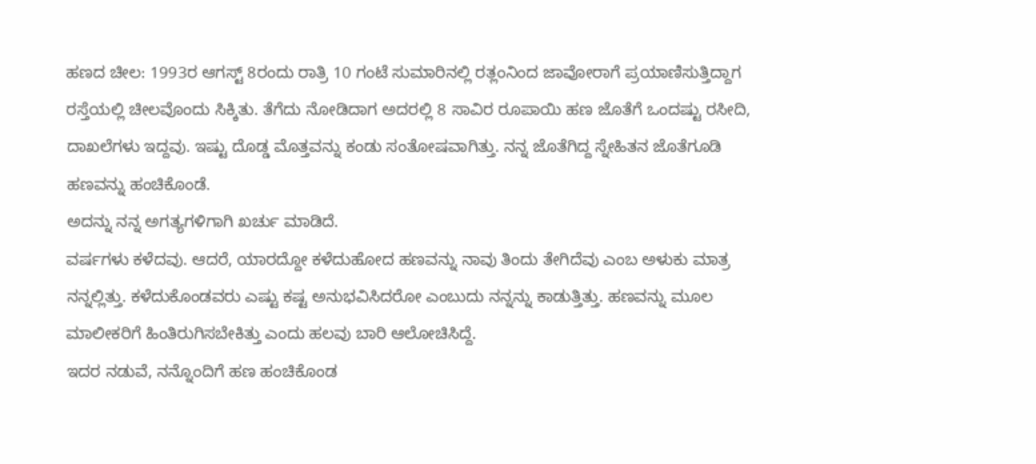ಹಣದ ಚೀಲ: 1993ರ ಆಗಸ್ಟ್ 8ರಂದು ರಾತ್ರಿ 10 ಗಂಟೆ ಸುಮಾರಿನಲ್ಲಿ ರತ್ಲಂನಿಂದ ಜಾವೋರಾಗೆ ಪ್ರಯಾಣಿಸುತ್ತಿದ್ದಾಗ ರಸ್ತೆಯಲ್ಲಿ ಚೀಲವೊಂದು ಸಿಕ್ಕಿತು. ತೆಗೆದು ನೋಡಿದಾಗ ಅದರಲ್ಲಿ 8 ಸಾವಿರ ರೂಪಾಯಿ ಹಣ ಜೊತೆಗೆ ಒಂದಷ್ಟು ರಸೀದಿ, ದಾಖಲೆಗಳು ಇದ್ದವು. ಇಷ್ಟು ದೊಡ್ಡ ಮೊತ್ತವನ್ನು ಕಂಡು ಸಂತೋಷವಾಗಿತ್ತು. ನನ್ನ ಜೊತೆಗಿದ್ದ ಸ್ನೇಹಿತನ ಜೊತೆಗೂಡಿ ಹಣವನ್ನು ಹಂಚಿಕೊಂಡೆ.
ಅದನ್ನು ನನ್ನ ಅಗತ್ಯಗಳಿಗಾಗಿ ಖರ್ಚು ಮಾಡಿದೆ.
ವರ್ಷಗಳು ಕಳೆದವು. ಆದರೆ, ಯಾರದ್ದೋ ಕಳೆದುಹೋದ ಹಣವನ್ನು ನಾವು ತಿಂದು ತೇಗಿದೆವು ಎಂಬ ಅಳುಕು ಮಾತ್ರ ನನ್ನಲ್ಲಿತ್ತು. ಕಳೆದುಕೊಂಡವರು ಎಷ್ಟು ಕಷ್ಟ ಅನುಭವಿಸಿದರೋ ಎಂಬುದು ನನ್ನನ್ನು ಕಾಡುತ್ತಿತ್ತು. ಹಣವನ್ನು ಮೂಲ ಮಾಲೀಕರಿಗೆ ಹಿಂತಿರುಗಿಸಬೇಕಿತ್ತು ಎಂದು ಹಲವು ಬಾರಿ ಆಲೋಚಿಸಿದ್ದೆ.
ಇದರ ನಡುವೆ, ನನ್ನೊಂದಿಗೆ ಹಣ ಹಂಚಿಕೊಂಡ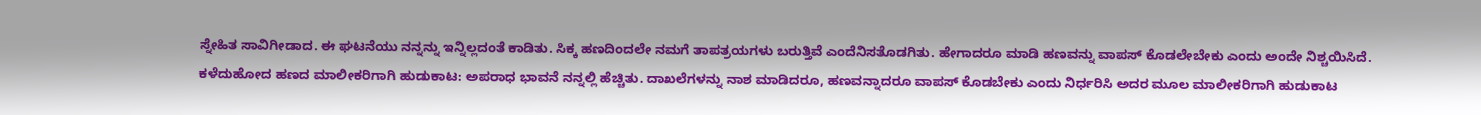ಸ್ನೇಹಿತ ಸಾವಿಗೀಡಾದ. ಈ ಘಟನೆಯು ನನ್ನನ್ನು ಇನ್ನಿಲ್ಲದಂತೆ ಕಾಡಿತು. ಸಿಕ್ಕ ಹಣದಿಂದಲೇ ನಮಗೆ ತಾಪತ್ರಯಗಳು ಬರುತ್ತಿವೆ ಎಂದೆನಿಸತೊಡಗಿತು. ಹೇಗಾದರೂ ಮಾಡಿ ಹಣವನ್ನು ವಾಪಸ್ ಕೊಡಲೇಬೇಕು ಎಂದು ಅಂದೇ ನಿಶ್ಚಯಿಸಿದೆ.
ಕಳೆದುಹೋದ ಹಣದ ಮಾಲೀಕರಿಗಾಗಿ ಹುಡುಕಾಟ: ಅಪರಾಧ ಭಾವನೆ ನನ್ನಲ್ಲಿ ಹೆಚ್ಚಿತು. ದಾಖಲೆಗಳನ್ನು ನಾಶ ಮಾಡಿದರೂ, ಹಣವನ್ನಾದರೂ ವಾಪಸ್ ಕೊಡಬೇಕು ಎಂದು ನಿರ್ಧರಿಸಿ ಅದರ ಮೂಲ ಮಾಲೀಕರಿಗಾಗಿ ಹುಡುಕಾಟ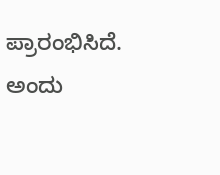ಪ್ರಾರಂಭಿಸಿದೆ. ಅಂದು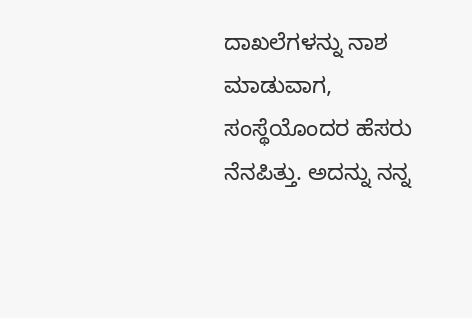ದಾಖಲೆಗಳನ್ನು ನಾಶ ಮಾಡುವಾಗ, ಸಂಸ್ಥೆಯೊಂದರ ಹೆಸರು ನೆನಪಿತ್ತು. ಅದನ್ನು ನನ್ನ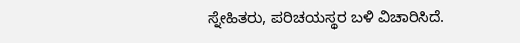ಸ್ನೇಹಿತರು, ಪರಿಚಯಸ್ಥರ ಬಳಿ ವಿಚಾರಿಸಿದೆ.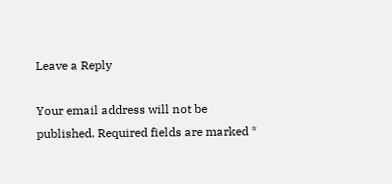Leave a Reply

Your email address will not be published. Required fields are marked *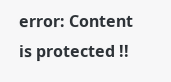error: Content is protected !!